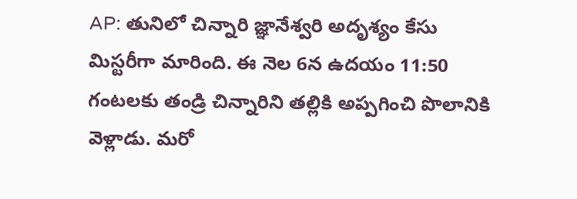AP: తునిలో చిన్నారి జ్ఞానేశ్వరి అదృశ్యం కేసు మిస్టరీగా మారింది. ఈ నెల 6న ఉదయం 11:50 గంటలకు తండ్రి చిన్నారిని తల్లికి అప్పగించి పొలానికి వెళ్లాడు. మరో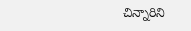చిన్నారిని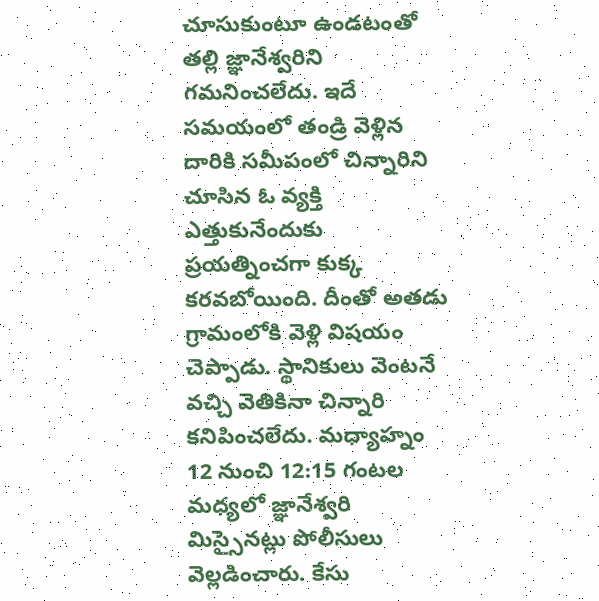చూసుకుంటూ ఉండటంతో తల్లి జ్ఞానేశ్వరిని గమనించలేదు. ఇదే సమయంలో తండ్రి వెళ్లిన దారికి సమీపంలో చిన్నారిని చూసిన ఓ వ్యక్తి ఎత్తుకునేందుకు ప్రయత్నించగా కుక్క కరవబోయింది. దీంతో అతడు గ్రామంలోకి వెళ్లి విషయం చెప్పాడు. స్థానికులు వెంటనే వచ్చి వెతికినా చిన్నారి కనిపించలేదు. మధ్యాహ్నం 12 నుంచి 12:15 గంటల మధ్యలో జ్ఞానేశ్వరి మిస్సైనట్లు పోలీసులు వెల్లడించారు. కేసు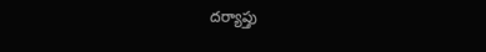దర్యాప్తు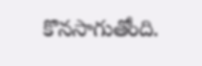కొనసాగుతోంది.